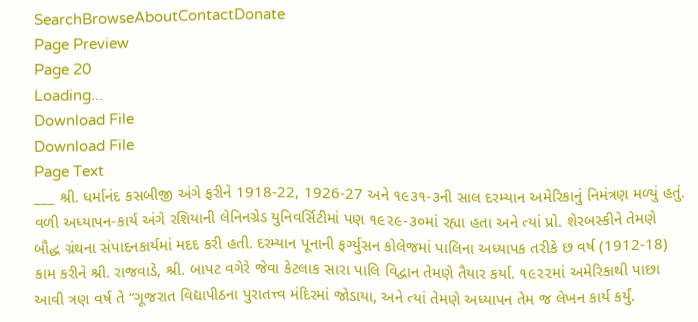SearchBrowseAboutContactDonate
Page Preview
Page 20
Loading...
Download File
Download File
Page Text
___ શ્રી. ધર્માનંદ કસબીજી અંગે ફરીને 1918-22, 1926-27 અને ૧૯૩૧-૩ની સાલ દરમ્યાન અમેરિકાનું નિમંત્રણ મળ્યું હતું. વળી અધ્યાપન-કાર્ય અંગે રશિયાની લેનિનગ્રેડ યુનિવર્સિટીમાં પણ ૧૯૨૯-૩૦માં રહ્યા હતા અને ત્યાં પ્રો. શેરબસ્કીને તેમણે બૌદ્ધ ગ્રંથના સંપાદનકાર્યમાં મદદ કરી હતી. દરમ્યાન પૂનાની ફર્ગ્યુસન કોલેજમાં પાલિના અધ્યાપક તરીકે છ વર્ષ (1912-18) કામ કરીને શ્રી. રાજવાડે, શ્રી. બાપટ વગેરે જેવા કેટલાક સારા પાલિ વિદ્વાન તેમણે તૈયાર કર્યા. ૧૯૨૨માં અમેરિકાથી પાછા આવી ત્રણ વર્ષ તે “ગૂજરાત વિદ્યાપીઠના પુરાતત્ત્વ મંદિરમાં જોડાયા, અને ત્યાં તેમણે અધ્યાપન તેમ જ લેખન કાર્ય કર્યું.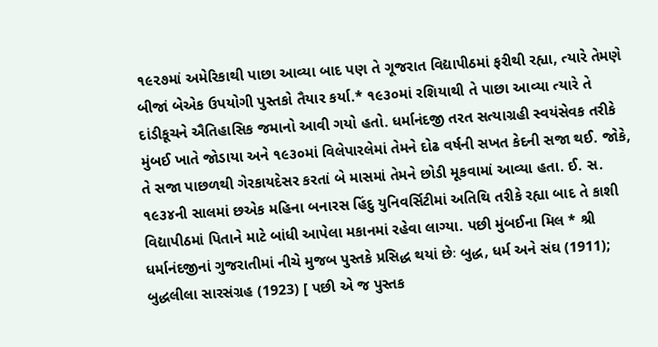૧૯૨૭માં અમેરિકાથી પાછા આવ્યા બાદ પણ તે ગૂજરાત વિદ્યાપીઠમાં ફરીથી રહ્યા, ત્યારે તેમણે બીજાં બેએક ઉપયોગી પુસ્તકો તૈયાર કર્યા.* ૧૯૩૦માં રશિયાથી તે પાછા આવ્યા ત્યારે તે દાંડીકૂચને ઐતિહાસિક જમાનો આવી ગયો હતો. ધર્માનંદજી તરત સત્યાગ્રહી સ્વયંસેવક તરીકે મુંબઈ ખાતે જોડાયા અને ૧૯૩૦માં વિલેપારલેમાં તેમને દોઢ વર્ષની સખત કેદની સજા થઈ. જોકે, તે સજા પાછળથી ગેરકાયદેસર કરતાં બે માસમાં તેમને છોડી મૂકવામાં આવ્યા હતા. ઈ. સ. ૧૯૩૪ની સાલમાં છએક મહિના બનારસ હિંદુ યુનિવર્સિટીમાં અતિથિ તરીકે રહ્યા બાદ તે કાશી વિદ્યાપીઠમાં પિતાને માટે બાંધી આપેલા મકાનમાં રહેવા લાગ્યા. પછી મુંબઈના મિલ * શ્રી ધર્માનંદજીનાં ગુજરાતીમાં નીચે મુજબ પુસ્તકે પ્રસિદ્ધ થયાં છેઃ બુદ્ધ, ધર્મ અને સંઘ (1911); બુદ્ધલીલા સારસંગ્રહ (1923) [ પછી એ જ પુસ્તક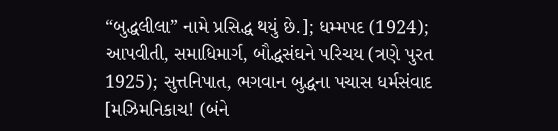“બુદ્ધલીલા” નામે પ્રસિદ્ધ થયું છે.]; ધમ્મપદ (1924); આપવીતી, સમાધિમાર્ગ, બૌદ્ધસંઘને પરિચય (ત્રણે પુરત 1925); સુત્તનિપાત, ભગવાન બુદ્ધના પચાસ ધર્મસંવાદ [મઝિમનિકાચ! (બંને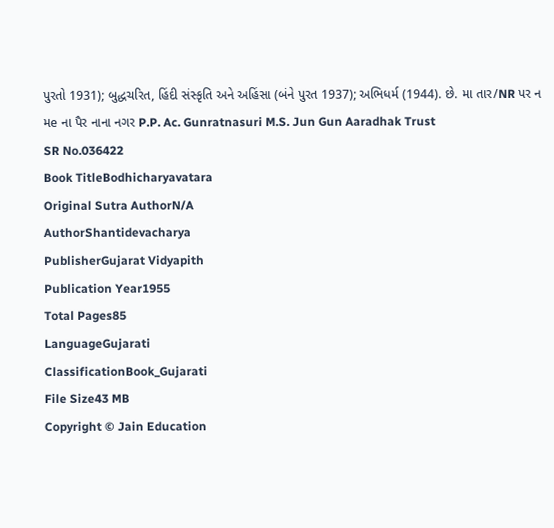પુરતો 1931); બુદ્ધચરિત, હિંદી સંસ્કૃતિ અને અહિંસા (બંને પુરત 1937); અભિધર્મ (1944). છે. મા તાર/NR પર ન મe ના પૈર નાના નગર P.P. Ac. Gunratnasuri M.S. Jun Gun Aaradhak Trust
SR No.036422
Book TitleBodhicharyavatara
Original Sutra AuthorN/A
AuthorShantidevacharya
PublisherGujarat Vidyapith
Publication Year1955
Total Pages85
LanguageGujarati
ClassificationBook_Gujarati
File Size43 MB
Copyright © Jain Education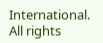International. All rights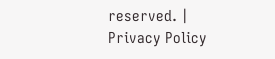reserved. | Privacy Policy